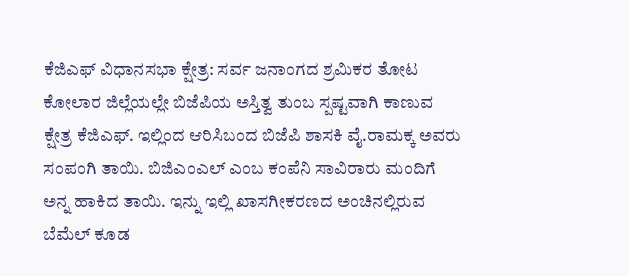ಕೆಜಿಎಫ್ ವಿಧಾನಸಭಾ ಕ್ಷೇತ್ರ: ಸರ್ವ ಜನಾಂಗದ ಶ್ರಮಿಕರ ತೋಟ
ಕೋಲಾರ ಜಿಲ್ಲೆಯಲ್ಲೇ ಬಿಜೆಪಿಯ ಅಸ್ತಿತ್ವ ತುಂಬ ಸ್ಪಷ್ಟವಾಗಿ ಕಾಣುವ ಕ್ಷೇತ್ರ ಕೆಜಿಎಫ್. ಇಲ್ಲಿಂದ ಆರಿಸಿಬಂದ ಬಿಜೆಪಿ ಶಾಸಕಿ ವೈ.ರಾಮಕ್ಕ ಅವರು ಸಂಪಂಗಿ ತಾಯಿ. ಬಿಜಿಎಂಎಲ್ ಎಂಬ ಕಂಪೆನಿ ಸಾವಿರಾರು ಮಂದಿಗೆ ಅನ್ನ ಹಾಕಿದ ತಾಯಿ. ಇನ್ನು ಇಲ್ಲಿ ಖಾಸಗೀಕರಣದ ಅಂಚಿನಲ್ಲಿರುವ ಬೆಮೆಲ್ ಕೂಡ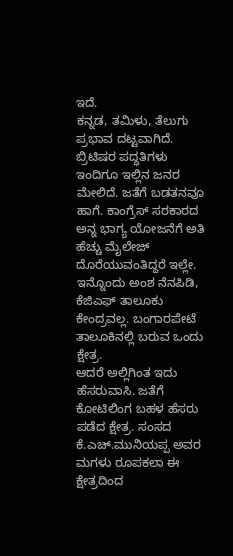ಇದೆ.
ಕನ್ನಡ, ತಮಿಳು, ತೆಲುಗು ಪ್ರಭಾವ ದಟ್ಟವಾಗಿದೆ. ಬ್ರಿಟಿಷರ ಪದ್ಧತಿಗಳು ಇಂದಿಗೂ ಇಲ್ಲಿನ ಜನರ ಮೇಲಿದೆ. ಜತೆಗೆ ಬಡತನವೂ ಹಾಗೆ. ಕಾಂಗ್ರೆಸ್ ಸರಕಾರದ ಅನ್ನ ಭಾಗ್ಯ ಯೋಜನೆಗೆ ಅತಿ ಹೆಚ್ಚು ಮೈಲೇಜ್ ದೊರೆಯುವಂತಿದ್ದರೆ ಇಲ್ಲೇ. ಇನ್ನೊಂದು ಅಂಶ ನೆನಪಿಡಿ, ಕೆಜಿಎಫ್ ತಾಲೂಕು ಕೇಂದ್ರವಲ್ಲ. ಬಂಗಾರಪೇಟೆ ತಾಲೂಕಿನಲ್ಲಿ ಬರುವ ಒಂದು ಕ್ಷೇತ್ರ.
ಆದರೆ ಅಲ್ಲಿಗಿಂತ ಇದು ಹೆಸರುವಾಸಿ. ಜತೆಗೆ ಕೋಟಿಲಿಂಗ ಬಹಳ ಹೆಸರು ಪಡೆದ ಕ್ಷೇತ್ರ. ಸಂಸದ ಕೆ.ಎಚ್.ಮುನಿಯಪ್ಪ ಅವರ ಮಗಳು ರೂಪಕಲಾ ಈ ಕ್ಷೇತ್ರದಿಂದ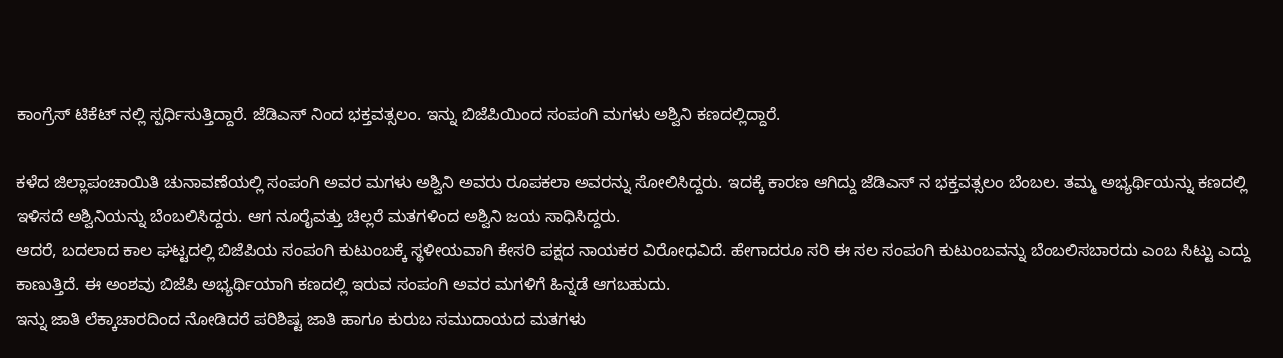ಕಾಂಗ್ರೆಸ್ ಟಿಕೆಟ್ ನಲ್ಲಿ ಸ್ಪರ್ಧಿಸುತ್ತಿದ್ದಾರೆ. ಜೆಡಿಎಸ್ ನಿಂದ ಭಕ್ತವತ್ಸಲಂ. ಇನ್ನು ಬಿಜೆಪಿಯಿಂದ ಸಂಪಂಗಿ ಮಗಳು ಅಶ್ವಿನಿ ಕಣದಲ್ಲಿದ್ದಾರೆ.

ಕಳೆದ ಜಿಲ್ಲಾಪಂಚಾಯಿತಿ ಚುನಾವಣೆಯಲ್ಲಿ ಸಂಪಂಗಿ ಅವರ ಮಗಳು ಅಶ್ವಿನಿ ಅವರು ರೂಪಕಲಾ ಅವರನ್ನು ಸೋಲಿಸಿದ್ದರು. ಇದಕ್ಕೆ ಕಾರಣ ಆಗಿದ್ದು ಜೆಡಿಎಸ್ ನ ಭಕ್ತವತ್ಸಲಂ ಬೆಂಬಲ. ತಮ್ಮ ಅಭ್ಯರ್ಥಿಯನ್ನು ಕಣದಲ್ಲಿ ಇಳಿಸದೆ ಅಶ್ವಿನಿಯನ್ನು ಬೆಂಬಲಿಸಿದ್ದರು. ಆಗ ನೂರೈವತ್ತು ಚಿಲ್ಲರೆ ಮತಗಳಿಂದ ಅಶ್ವಿನಿ ಜಯ ಸಾಧಿಸಿದ್ದರು.
ಆದರೆ, ಬದಲಾದ ಕಾಲ ಘಟ್ಟದಲ್ಲಿ ಬಿಜೆಪಿಯ ಸಂಪಂಗಿ ಕುಟುಂಬಕ್ಕೆ ಸ್ಥಳೀಯವಾಗಿ ಕೇಸರಿ ಪಕ್ಷದ ನಾಯಕರ ವಿರೋಧವಿದೆ. ಹೇಗಾದರೂ ಸರಿ ಈ ಸಲ ಸಂಪಂಗಿ ಕುಟುಂಬವನ್ನು ಬೆಂಬಲಿಸಬಾರದು ಎಂಬ ಸಿಟ್ಟು ಎದ್ದು ಕಾಣುತ್ತಿದೆ. ಈ ಅಂಶವು ಬಿಜೆಪಿ ಅಭ್ಯರ್ಥಿಯಾಗಿ ಕಣದಲ್ಲಿ ಇರುವ ಸಂಪಂಗಿ ಅವರ ಮಗಳಿಗೆ ಹಿನ್ನಡೆ ಆಗಬಹುದು.
ಇನ್ನು ಜಾತಿ ಲೆಕ್ಕಾಚಾರದಿಂದ ನೋಡಿದರೆ ಪರಿಶಿಷ್ಟ ಜಾತಿ ಹಾಗೂ ಕುರುಬ ಸಮುದಾಯದ ಮತಗಳು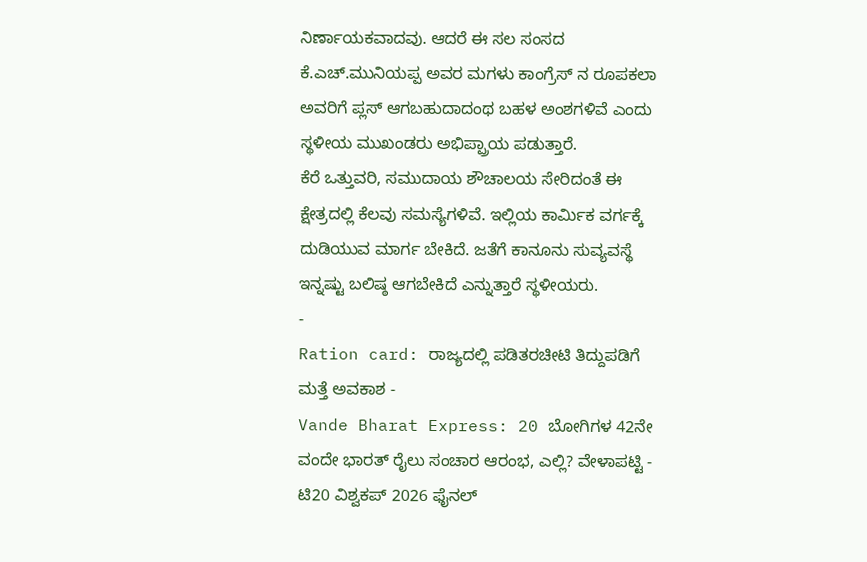ನಿರ್ಣಾಯಕವಾದವು. ಆದರೆ ಈ ಸಲ ಸಂಸದ ಕೆ.ಎಚ್.ಮುನಿಯಪ್ಪ ಅವರ ಮಗಳು ಕಾಂಗ್ರೆಸ್ ನ ರೂಪಕಲಾ ಅವರಿಗೆ ಪ್ಲಸ್ ಆಗಬಹುದಾದಂಥ ಬಹಳ ಅಂಶಗಳಿವೆ ಎಂದು ಸ್ಥಳೀಯ ಮುಖಂಡರು ಅಭಿಪ್ಪ್ರಾಯ ಪಡುತ್ತಾರೆ.
ಕೆರೆ ಒತ್ತುವರಿ, ಸಮುದಾಯ ಶೌಚಾಲಯ ಸೇರಿದಂತೆ ಈ ಕ್ಷೇತ್ರದಲ್ಲಿ ಕೆಲವು ಸಮಸ್ಯೆಗಳಿವೆ. ಇಲ್ಲಿಯ ಕಾರ್ಮಿಕ ವರ್ಗಕ್ಕೆ ದುಡಿಯುವ ಮಾರ್ಗ ಬೇಕಿದೆ. ಜತೆಗೆ ಕಾನೂನು ಸುವ್ಯವಸ್ಥೆ ಇನ್ನಷ್ಟು ಬಲಿಷ್ಠ ಆಗಬೇಕಿದೆ ಎನ್ನುತ್ತಾರೆ ಸ್ಥಳೀಯರು.
-
Ration card: ರಾಜ್ಯದಲ್ಲಿ ಪಡಿತರಚೀಟಿ ತಿದ್ದುಪಡಿಗೆ ಮತ್ತೆ ಅವಕಾಶ -
Vande Bharat Express: 20 ಬೋಗಿಗಳ 42ನೇ ವಂದೇ ಭಾರತ್ ರೈಲು ಸಂಚಾರ ಆರಂಭ, ಎಲ್ಲಿ? ವೇಳಾಪಟ್ಟಿ -
ಟಿ20 ವಿಶ್ವಕಪ್ 2026 ಫೈನಲ್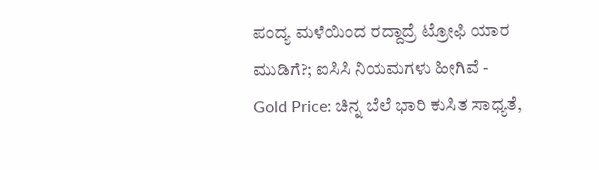ಪಂದ್ಯ ಮಳೆಯಿಂದ ರದ್ದಾದ್ರೆ ಟ್ರೋಫಿ ಯಾರ ಮುಡಿಗೆ?; ಐಸಿಸಿ ನಿಯಮಗಳು ಹೀಗಿವೆ -
Gold Price: ಚಿನ್ನ ಬೆಲೆ ಭಾರಿ ಕುಸಿತ ಸಾಧ್ಯತೆ,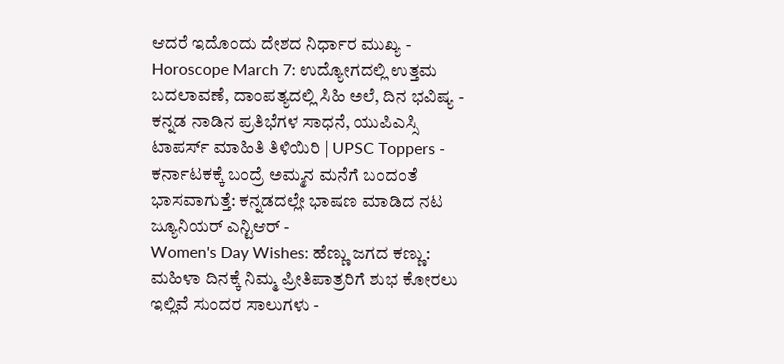ಆದರೆ ಇದೊಂದು ದೇಶದ ನಿರ್ಧಾರ ಮುಖ್ಯ -
Horoscope March 7: ಉದ್ಯೋಗದಲ್ಲಿ ಉತ್ತಮ ಬದಲಾವಣೆ, ದಾಂಪತ್ಯದಲ್ಲಿ ಸಿಹಿ ಅಲೆ, ದಿನ ಭವಿಷ್ಯ -
ಕನ್ನಡ ನಾಡಿನ ಪ್ರತಿಭೆಗಳ ಸಾಧನೆ, ಯುಪಿಎಸ್ಸಿ ಟಾಪರ್ಸ್ ಮಾಹಿತಿ ತಿಳಿಯಿರಿ | UPSC Toppers -
ಕರ್ನಾಟಕಕ್ಕೆ ಬಂದ್ರೆ ಅಮ್ಮನ ಮನೆಗೆ ಬಂದಂತೆ ಭಾಸವಾಗುತ್ತೆ: ಕನ್ನಡದಲ್ಲೇ ಭಾಷಣ ಮಾಡಿದ ನಟ ಜ್ಯೂನಿಯರ್ ಎನ್ಟಿಆರ್ -
Women's Day Wishes: ಹೆಣ್ಣು ಜಗದ ಕಣ್ಣು: ಮಹಿಳಾ ದಿನಕ್ಕೆ ನಿಮ್ಮ ಪ್ರೀತಿಪಾತ್ರರಿಗೆ ಶುಭ ಕೋರಲು ಇಲ್ಲಿವೆ ಸುಂದರ ಸಾಲುಗಳು -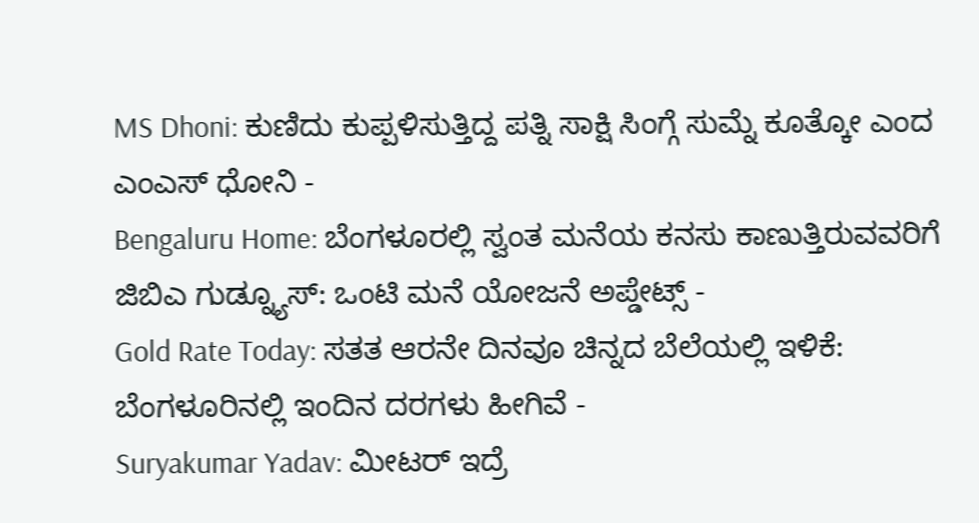MS Dhoni: ಕುಣಿದು ಕುಪ್ಪಳಿಸುತ್ತಿದ್ದ ಪತ್ನಿ ಸಾಕ್ಷಿ ಸಿಂಗ್ಗೆ ಸುಮ್ನೆ ಕೂತ್ಕೋ ಎಂದ ಎಂಎಸ್ ಧೋನಿ -
Bengaluru Home: ಬೆಂಗಳೂರಲ್ಲಿ ಸ್ವಂತ ಮನೆಯ ಕನಸು ಕಾಣುತ್ತಿರುವವರಿಗೆ ಜಿಬಿಎ ಗುಡ್ನ್ಯೂಸ್: ಒಂಟಿ ಮನೆ ಯೋಜನೆ ಅಪ್ಡೇಟ್ಸ್ -
Gold Rate Today: ಸತತ ಆರನೇ ದಿನವೂ ಚಿನ್ನದ ಬೆಲೆಯಲ್ಲಿ ಇಳಿಕೆ: ಬೆಂಗಳೂರಿನಲ್ಲಿ ಇಂದಿನ ದರಗಳು ಹೀಗಿವೆ -
Suryakumar Yadav: ಮೀಟರ್ ಇದ್ರೆ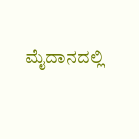ಮೈದಾನದಲ್ಲಿ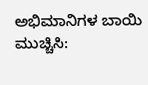ಅಭಿಮಾನಿಗಳ ಬಾಯಿ ಮುಚ್ಚಿಸಿ: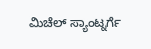ಮಿಚೆಲ್ ಸ್ಯಾಂಟ್ನರ್ಗೆ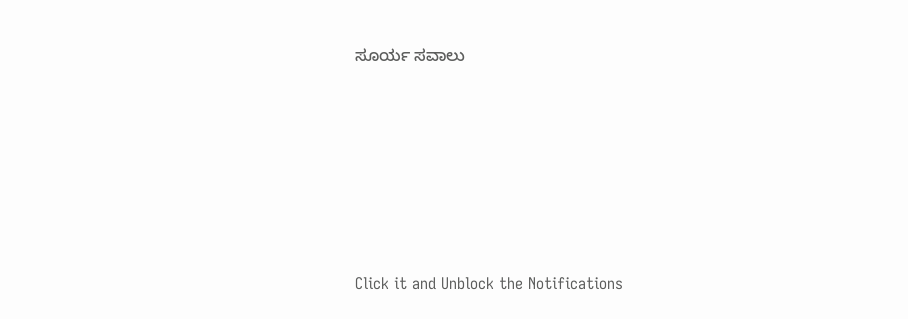ಸೂರ್ಯ ಸವಾಲು












Click it and Unblock the Notifications